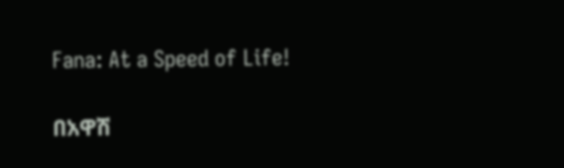Fana: At a Speed of Life!

በአዋሽ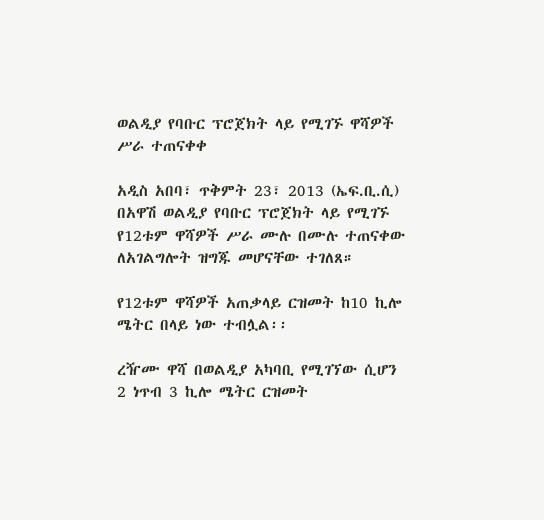ወልዲያ የባቡር ፕሮጀክት ላይ የሚገኙ ዋሻዎች ሥራ ተጠናቀቀ

አዲስ አበባ፣ ጥቅምት 23፣ 2013 (ኤፍ.ቢ.ሲ) በአዋሽ ወልዲያ የባቡር ፕሮጀክት ላይ የሚገኙ የ12ቱም ዋሻዎች ሥራ ሙሉ በሙሉ ተጠናቀው ለአገልግሎት ዝግጁ መሆናቸው ተገለጸ።

የ12ቱም ዋሻዎች አጠቃላይ ርዝመት ከ10 ኪሎ ሜትር በላይ ነው ተብሏል፡፡

ረዥሙ ዋሻ በወልዲያ አካባቢ የሚገኘው ሲሆን 2 ነጥብ 3 ኪሎ ሜትር ርዝመት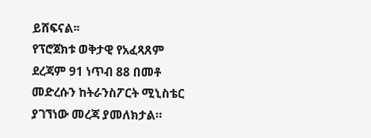ይሸፍናል፡፡
የፕሮጀክቱ ወቅታዊ የአፈጻጸም ደረጃም 91 ነጥብ 88 በመቶ መድረሱን ከትራንስፖርት ሚኒስቴር ያገኘነው መረጃ ያመለክታል።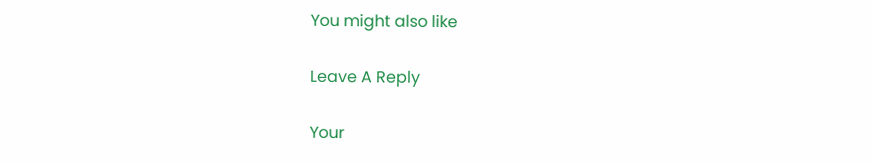You might also like

Leave A Reply

Your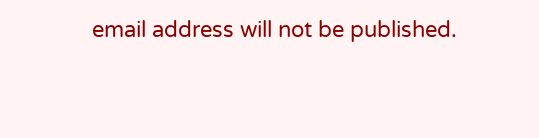email address will not be published.